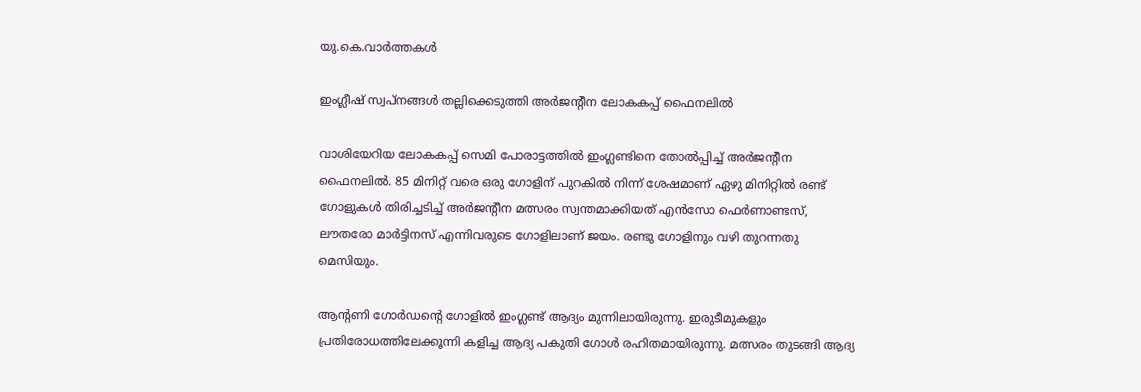യു.കെ.വാര്‍ത്തകള്‍

ഇംഗ്ലീഷ് സ്വപ്‌നങ്ങള്‍ തല്ലിക്കെടുത്തി അര്‍ജന്റീന ലോകകപ്പ് ഫൈനലില്‍

വാശിയേറിയ ലോകകപ്പ് സെമി പോരാട്ടത്തില്‍ ഇംഗ്ലണ്ടിനെ തോല്‍പ്പിച്ച് അര്‍ജന്റീന ഫൈനലില്‍. 85 മിനിറ്റ് വരെ ഒരു ഗോളിന് പുറകില്‍ നിന്ന് ശേഷമാണ് ഏഴു മിനിറ്റില്‍ രണ്ട് ഗോളുകള്‍ തിരിച്ചടിച്ച് അര്‍ജന്റീന മത്സരം സ്വന്തമാക്കിയത് എന്‍സോ ഫെര്‍ണാണ്ടസ്, ലൗതരോ മാര്‍ട്ടിനസ് എന്നിവരുടെ ഗോളിലാണ് ജയം. രണ്ടു ഗോളിനും വഴി തുറന്നതു മെസിയും.

ആന്റണി ഗോര്‍ഡന്റെ ഗോളില്‍ ഇംഗ്ലണ്ട് ആദ്യം മുന്നിലായിരുന്നു. ഇരുടീമുകളും പ്രതിരോധത്തിലേക്കൂന്നി കളിച്ച ആദ്യ പകുതി ഗോള്‍ രഹിതമായിരുന്നു. മത്സരം തുടങ്ങി ആദ്യ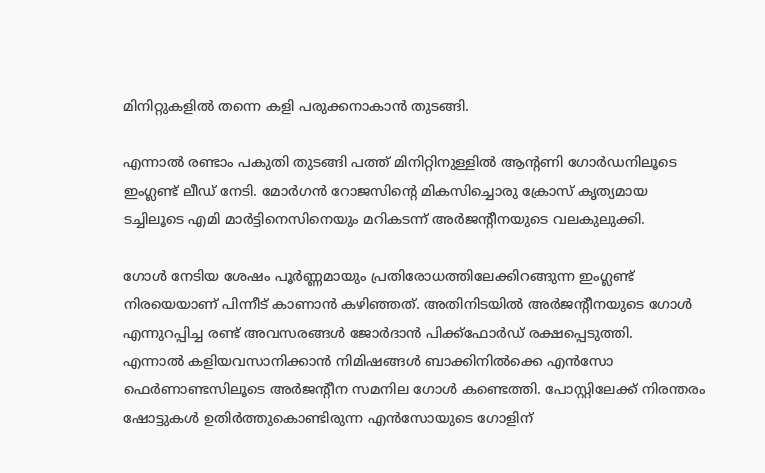മിനിറ്റുകളില്‍ തന്നെ കളി പരുക്കനാകാന്‍ തുടങ്ങി.

എന്നാല്‍ രണ്ടാം പകുതി തുടങ്ങി പത്ത് മിനിറ്റിനുള്ളില്‍ ആന്റണി ഗോര്‍ഡനിലൂടെ ഇംഗ്ലണ്ട് ലീഡ് നേടി. മോര്‍ഗന്‍ റോജസിന്റെ മികസിച്ചൊരു ക്രോസ് കൃത്യമായ ടച്ചിലൂടെ എമി മാര്‍ട്ടിനെസിനെയും മറികടന്ന് അര്‍ജന്റീനയുടെ വലകുലുക്കി.

ഗോള്‍ നേടിയ ശേഷം പൂര്‍ണ്ണമായും പ്രതിരോധത്തിലേക്കിറങ്ങുന്ന ഇംഗ്ലണ്ട് നിരയെയാണ് പിന്നീട് കാണാന്‍ കഴിഞ്ഞത്. അതിനിടയില്‍ അര്‍ജന്റീനയുടെ ഗോള്‍ എന്നുറപ്പിച്ച രണ്ട് അവസരങ്ങള്‍ ജോര്‍ദാന്‍ പിക്ക്‌ഫോര്‍ഡ് രക്ഷപ്പെടുത്തി.
എന്നാല്‍ കളിയവസാനിക്കാന്‍ നിമിഷങ്ങള്‍ ബാക്കിനില്‍ക്കെ എന്‍സോ ഫെര്‍ണാണ്ടസിലൂടെ അര്‍ജന്റീന സമനില ഗോള്‍ കണ്ടെത്തി. പോസ്റ്റിലേക്ക് നിരന്തരം ഷോട്ടുകള്‍ ഉതിര്‍ത്തുകൊണ്ടിരുന്ന എന്‍സോയുടെ ഗോളിന്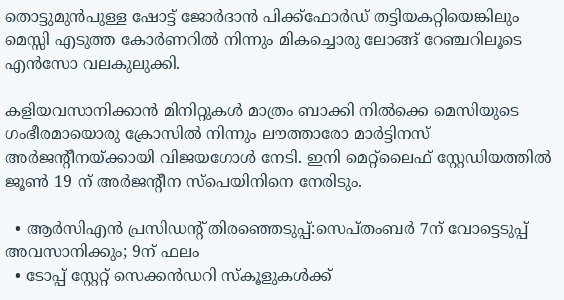തൊട്ടുമുന്‍പുള്ള ഷോട്ട് ജോര്‍ദാന്‍ പിക്ക്‌ഫോര്‍ഡ് തട്ടിയകറ്റിയെങ്കിലും മെസ്സി എടുത്ത കോര്‍ണറില്‍ നിന്നും മികച്ചൊരു ലോങ്ങ് റേഞ്ചറിലൂടെ എന്‍സോ വലകുലുക്കി.

കളിയവസാനിക്കാന്‍ മിനിറ്റുകള്‍ മാത്രം ബാക്കി നില്‍ക്കെ മെസിയുടെ ഗംഭീരമായൊരു ക്രോസില്‍ നിന്നും ലൗത്താരോ മാര്‍ട്ടിനസ് അര്‍ജന്റീനയ്ക്കായി വിജയഗോള്‍ നേടി. ഇനി മെറ്റ്ലൈഫ് സ്റ്റേഡിയത്തില്‍ ജൂണ്‍ 19 ന് അര്‍ജന്റീന സ്പെയിനിനെ നേരിടും.

  • ആര്‍സിഎന്‍ പ്രസിഡന്റ് തിരഞ്ഞെടുപ്പ്:സെപ്തംബര്‍ 7ന് വോട്ടെടുപ്പ് അവസാനിക്കും; 9ന് ഫലം
  • ടോപ്പ് സ്റ്റേറ്റ് സെക്കന്‍ഡറി സ്‌കൂളുകള്‍ക്ക്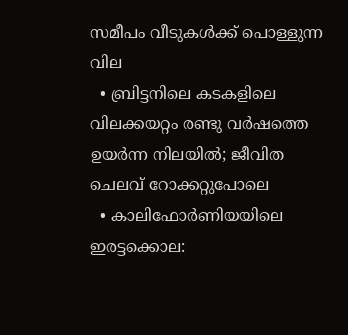സമീപം വീടുകള്‍ക്ക് പൊള്ളുന്ന വില
  • ബ്രിട്ടനിലെ കടകളിലെ വിലക്കയറ്റം രണ്ടു വര്‍ഷത്തെ ഉയര്‍ന്ന നിലയില്‍; ജീവിത ചെലവ് റോക്കറ്റുപോലെ
  • കാലിഫോര്‍ണിയയിലെ ഇരട്ടക്കൊല: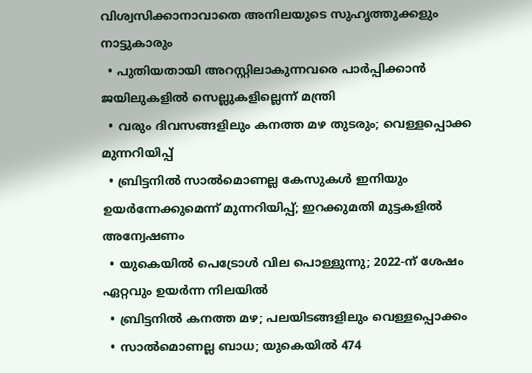വിശ്വസിക്കാനാവാതെ അനിലയുടെ സുഹൃത്തുക്കളും നാട്ടുകാരും
  • പുതിയതായി അറസ്റ്റിലാകുന്നവരെ പാര്‍പ്പിക്കാന്‍ ജയിലുകളില്‍ സെല്ലുകളില്ലെന്ന് മന്ത്രി
  • വരും ദിവസങ്ങളിലും കനത്ത മഴ തുടരും; വെള്ളപ്പൊക്ക മുന്നറിയിപ്പ്
  • ബ്രിട്ടനില്‍ സാല്‍മൊണല്ല കേസുകള്‍ ഇനിയും ഉയര്‍ന്നേക്കുമെന്ന് മുന്നറിയിപ്പ്; ഇറക്കുമതി മുട്ടകളില്‍ അന്വേഷണം
  • യുകെയില്‍ പെട്രോള്‍ വില പൊള്ളുന്നു; 2022-ന് ശേഷം ഏറ്റവും ഉയര്‍ന്ന നിലയില്‍
  • ബ്രിട്ടനില്‍ കനത്ത മഴ; പലയിടങ്ങളിലും വെള്ളപ്പൊക്കം
  • സാല്‍മൊണല്ല ബാധ; യുകെയില്‍ 474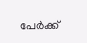പേര്‍ക്ക്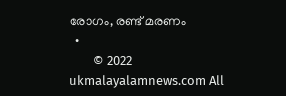രോഗം, രണ്ട് മരണം
  •
        © 2022 ukmalayalamnews.com All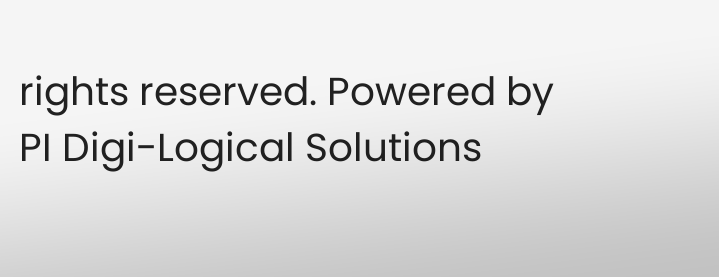rights reserved. Powered by PI Digi-Logical Solutions